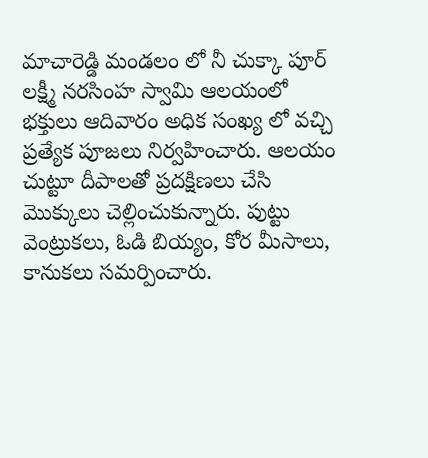మాచారెడ్డి మండలం లో నీ చుక్కా పూర్ లక్ష్మీ నరసింహ స్వామి ఆలయంలో భక్తులు ఆదివారం అధిక సంఖ్య లో వచ్చి ప్రత్యేక పూజలు నిర్వహించారు. ఆలయం చుట్టూ దీపాలతో ప్రదక్షిణలు చేసి మొక్కులు చెల్లించుకున్నారు. పుట్టు వెంట్రుకలు, ఓడి బియ్యం, కోర మీసాలు, కానుకలు సమర్పించారు.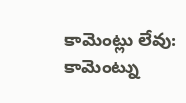కామెంట్లు లేవు:
కామెంట్ను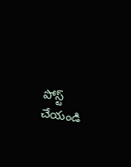పోస్ట్ చేయండి